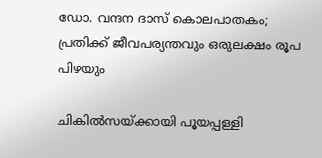ഡോ. വന്ദന ദാസ് കൊലപാതകം; പ്രതിക്ക് ജീവപര്യന്തവും ഒരുലക്ഷം രൂപ പിഴയും

ചികിൽസയ്‌ക്കായി പൂയപ്പള്ളി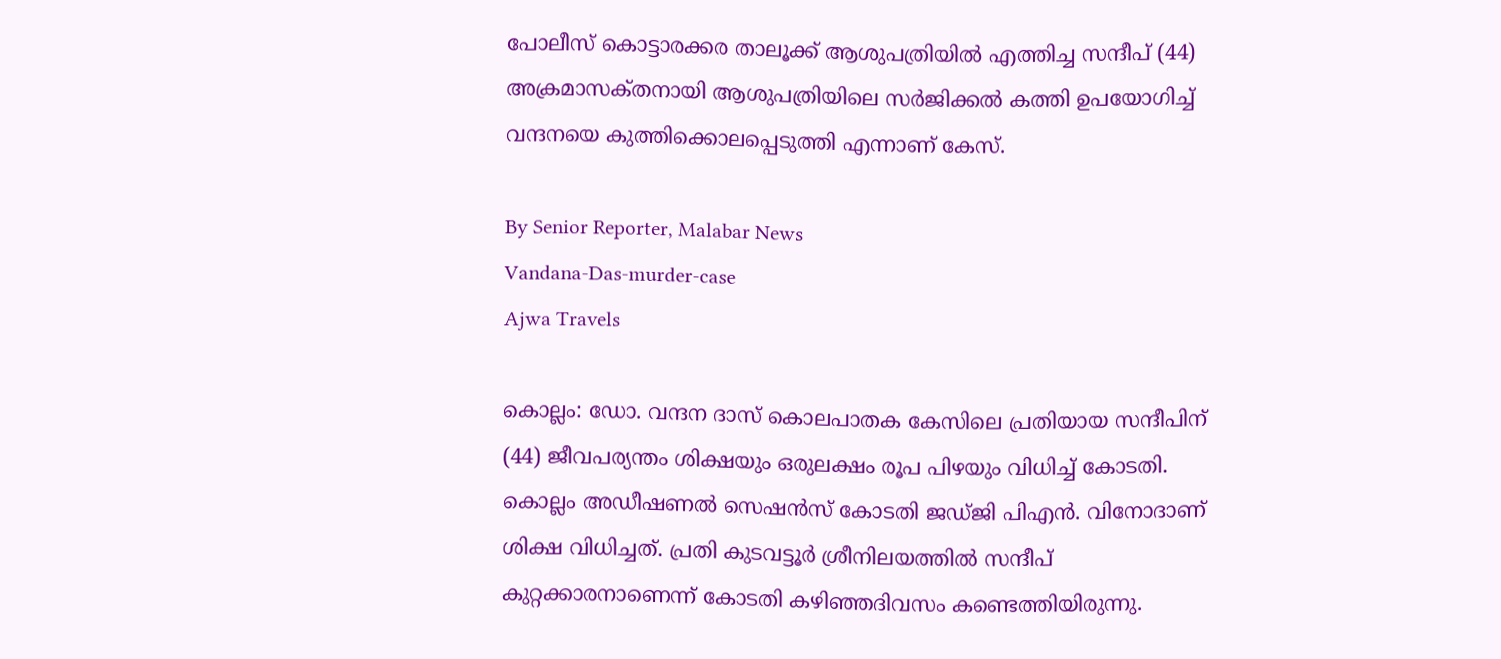പോലീസ് കൊട്ടാരക്കര താലൂക്ക് ആശുപത്രിയിൽ എത്തിച്ച സന്ദീപ് (44) അക്രമാസക്‌തനായി ആശുപത്രിയിലെ സർജിക്കൽ കത്തി ഉപയോഗിച്ച് വന്ദനയെ കുത്തിക്കൊലപ്പെടുത്തി എന്നാണ് കേസ്.

By Senior Reporter, Malabar News
Vandana-Das-murder-case
Ajwa Travels

കൊല്ലം: ഡോ. വന്ദന ദാസ് കൊലപാതക കേസിലെ പ്രതിയായ സന്ദീപിന് (44) ജീവപര്യന്തം ശിക്ഷയും ഒരുലക്ഷം രൂപ പിഴയും വിധിച്ച് കോടതി. കൊല്ലം അഡീഷണൽ സെഷൻസ് കോടതി ജഡ്‌ജി പിഎൻ. വിനോദാണ് ശിക്ഷ വിധിച്ചത്. പ്രതി കുടവട്ടൂർ ശ്രീനിലയത്തിൽ സന്ദീപ് കുറ്റക്കാരനാണെന്ന് കോടതി കഴിഞ്ഞദിവസം കണ്ടെത്തിയിരുന്നു.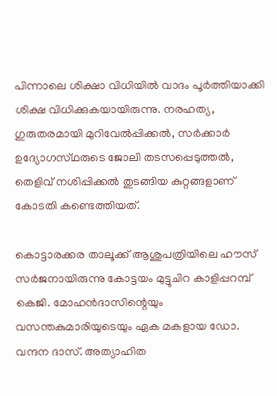പിന്നാലെ ശിക്ഷാ വിധിയിൽ വാദം പൂർത്തിയാക്കി ശിക്ഷ വിധിക്കുകയായിരുന്നു. നരഹത്യ, ഗുരുതരമായി മുറിവേൽപ്പിക്കൽ, സർക്കാർ ഉദ്യോഗസ്‌ഥരുടെ ജോലി തടസപ്പെടുത്തൽ, തെളിവ് നശിപ്പിക്കൽ തുടങ്ങിയ കുറ്റങ്ങളാണ് കോടതി കണ്ടെത്തിയത്.

കൊട്ടാരക്കര താലൂക്ക് ആശുപത്രിയിലെ ഹൗസ് സർജനായിരുന്നു കോട്ടയം മുട്ടുചിറ കാളിപ്പറമ്പ് കെജി. മോഹൻദാസിന്റെയും വസന്തകുമാരിയുടെയും ഏക മകളായ ഡോ. വന്ദന ദാസ്. അത്യാഹിത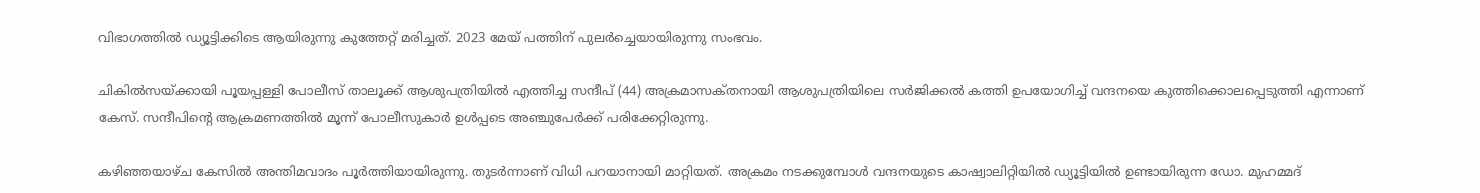വിഭാഗത്തിൽ ഡ്യൂട്ടിക്കിടെ ആയിരുന്നു കുത്തേറ്റ് മരിച്ചത്. 2023 മേയ് പത്തിന് പുലർച്ചെയായിരുന്നു സംഭവം.

ചികിൽസയ്‌ക്കായി പൂയപ്പള്ളി പോലീസ് താലൂക്ക് ആശുപത്രിയിൽ എത്തിച്ച സന്ദീപ് (44) അക്രമാസക്‌തനായി ആശുപത്രിയിലെ സർജിക്കൽ കത്തി ഉപയോഗിച്ച് വന്ദനയെ കുത്തിക്കൊലപ്പെടുത്തി എന്നാണ് കേസ്. സന്ദീപിന്റെ ആക്രമണത്തിൽ മൂന്ന് പോലീസുകാർ ഉൾപ്പടെ അഞ്ചുപേർക്ക് പരിക്കേറ്റിരുന്നു.

കഴിഞ്ഞയാഴ്‌ച കേസിൽ അന്തിമവാദം പൂർത്തിയായിരുന്നു. തുടർന്നാണ് വിധി പറയാനായി മാറ്റിയത്. അക്രമം നടക്കുമ്പോൾ വന്ദനയുടെ കാഷ്വാലിറ്റിയിൽ ഡ്യൂട്ടിയിൽ ഉണ്ടായിരുന്ന ഡോ. മുഹമ്മദ്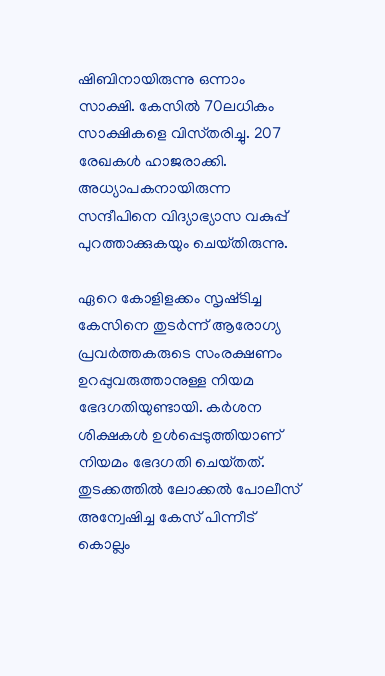ഷിബിനായിരുന്നു ഒന്നാം സാക്ഷി. കേസിൽ 70ലധികം സാക്ഷികളെ വിസ്‌തരിച്ചു. 207 രേഖകൾ ഹാജരാക്കി. അധ്യാപകനായിരുന്ന സന്ദീപിനെ വിദ്യാഭ്യാസ വകുപ്പ് പുറത്താക്കുകയും ചെയ്‌തിരുന്നു.

ഏറെ കോളിളക്കം സൃഷ്‌ടിച്ച കേസിനെ തുടർന്ന് ആരോഗ്യ പ്രവർത്തകരുടെ സംരക്ഷണം ഉറപ്പുവരുത്താനുള്ള നിയമ ഭേദഗതിയുണ്ടായി. കർശന ശിക്ഷകൾ ഉൾപ്പെടുത്തിയാണ് നിയമം ഭേദഗതി ചെയ്‌തത്‌. തുടക്കത്തിൽ ലോക്കൽ പോലീസ് അന്വേഷിച്ച കേസ് പിന്നീട് കൊല്ലം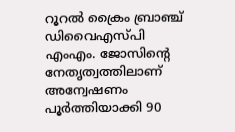റൂറൽ ക്രൈം ബ്രാഞ്ച് ഡിവൈഎസ്‌പി എംഎം. ജോസിന്റെ നേതൃത്വത്തിലാണ് അന്വേഷണം പൂർത്തിയാക്കി 90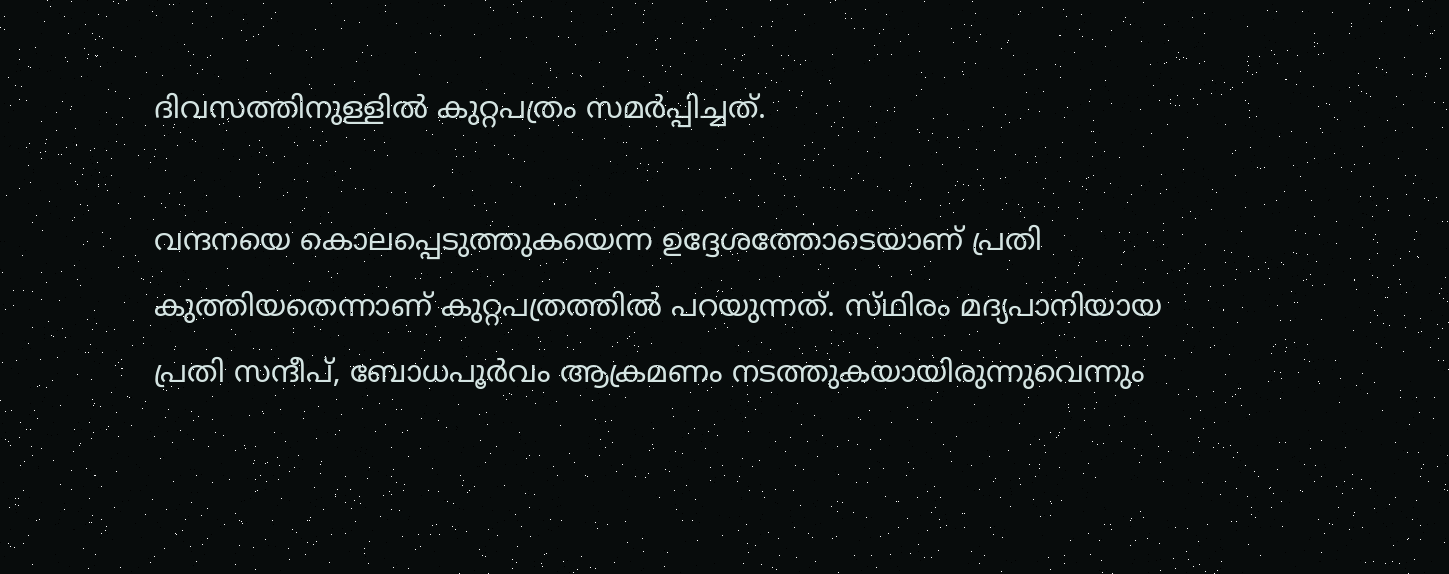ദിവസത്തിനുള്ളിൽ കുറ്റപത്രം സമർപ്പിച്ചത്.

വന്ദനയെ കൊലപ്പെടുത്തുകയെന്ന ഉദ്ദേശത്തോടെയാണ് പ്രതി കുത്തിയതെന്നാണ് കുറ്റപത്രത്തിൽ പറയുന്നത്. സ്‌ഥിരം മദ്യപാനിയായ പ്രതി സന്ദീപ്, ബോധപൂർവം ആക്രമണം നടത്തുകയായിരുന്നുവെന്നും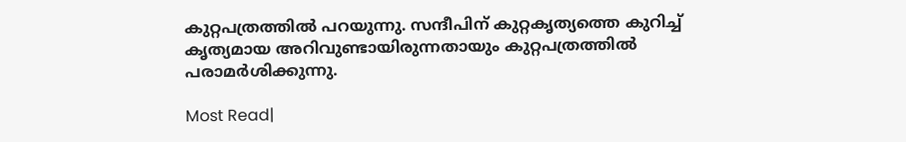കുറ്റപത്രത്തിൽ പറയുന്നു. സന്ദീപിന് കുറ്റകൃത്യത്തെ കുറിച്ച് കൃത്യമായ അറിവുണ്ടായിരുന്നതായും കുറ്റപത്രത്തിൽ പരാമർശിക്കുന്നു.

Most Read|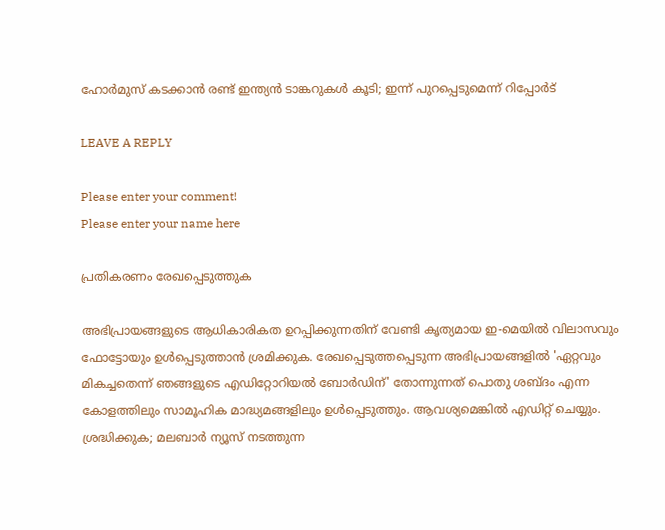ഹോർമുസ് കടക്കാൻ രണ്ട് ഇന്ത്യൻ ടാങ്കറുകൾ കൂടി; ഇന്ന് പുറപ്പെടുമെന്ന് റിപ്പോർട്

LEAVE A REPLY

Please enter your comment!
Please enter your name here

പ്രതികരണം രേഖപ്പെടുത്തുക

അഭിപ്രായങ്ങളുടെ ആധികാരികത ഉറപ്പിക്കുന്നതിന് വേണ്ടി കൃത്യമായ ഇ-മെയിൽ വിലാസവും ഫോട്ടോയും ഉൾപ്പെടുത്താൻ ശ്രമിക്കുക. രേഖപ്പെടുത്തപ്പെടുന്ന അഭിപ്രായങ്ങളിൽ 'ഏറ്റവും മികച്ചതെന്ന് ഞങ്ങളുടെ എഡിറ്റോറിയൽ ബോർഡിന്' തോന്നുന്നത് പൊതു ശബ്‌ദം എന്ന കോളത്തിലും സാമൂഹിക മാദ്ധ്യമങ്ങളിലും ഉൾപ്പെടുത്തും. ആവശ്യമെങ്കിൽ എഡിറ്റ് ചെയ്യും. ശ്രദ്ധിക്കുക; മലബാർ ന്യൂസ് നടത്തുന്ന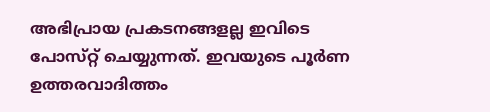അഭിപ്രായ പ്രകടനങ്ങളല്ല ഇവിടെ പോസ്‌റ്റ് ചെയ്യുന്നത്. ഇവയുടെ പൂർണ ഉത്തരവാദിത്തം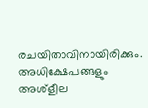രചയിതാവിനായിരിക്കും. അധിക്ഷേപങ്ങളും അശ്‌ളീല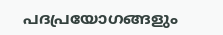പദപ്രയോഗങ്ങളും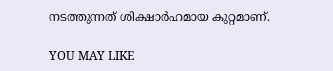നടത്തുന്നത് ശിക്ഷാർഹമായ കുറ്റമാണ്.

YOU MAY LIKE